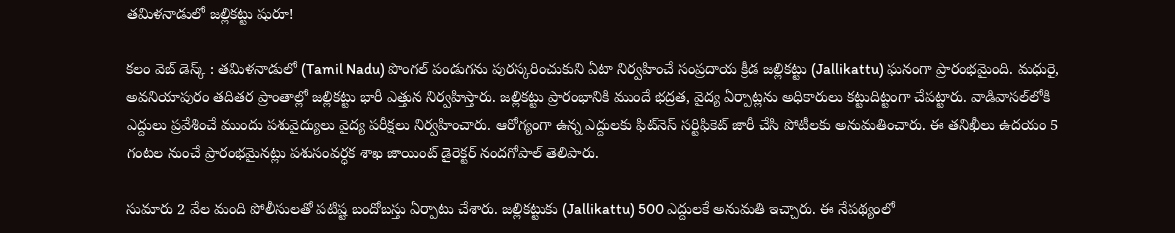త‌మిళ‌నాడులో జ‌ల్లిక‌ట్టు షురూ!

క‌లం వెబ్ డెస్క్ : త‌మిళ‌నాడులో (Tamil Nadu) పొంగల్ పండుగను పురస్కరించుకుని ఏటా నిర్వ‌హించే సంప్రదాయ క్రీడ జల్లికట్టు (Jallikattu) ఘనంగా ప్రారంభమైంది. మ‌ధురై, అవనియాపురం త‌దిత‌ర ప్రాంతాల్లో జ‌ల్లిక‌ట్టు భారీ ఎత్తున నిర్వ‌హిస్తారు. జల్లికట్టు ప్రారంభానికి ముందే భద్రత, వైద్య ఏర్పాట్లను అధికారులు కట్టుదిట్టంగా చేపట్టారు. వాడివాసల్‌లోకి ఎద్దులు ప్రవేశించే ముందు పశువైద్యులు వైద్య పరీక్షలు నిర్వహించారు. ఆరోగ్యంగా ఉన్న‌ ఎద్దులకు ఫిట్‌నెస్ సర్టిఫికెట్ జారీ చేసి పోటీలకు అనుమతించారు. ఈ తనిఖీలు ఉదయం 5 గంటల నుంచే ప్రారంభమైనట్లు పశుసంవర్ధక శాఖ జాయింట్ డైరెక్టర్ నందగోపాల్ తెలిపారు.

సుమారు 2 వేల మంది పోలీసులతో పటిష్ట బందోబస్తు ఏర్పాటు చేశారు. జల్లికట్టుకు (Jallikattu) 500 ఎద్దులకే అనుమతి ఇచ్చారు. ఈ నేప‌థ్యంలో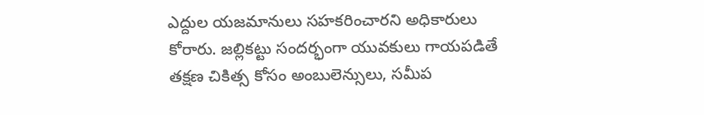ఎద్దుల యజమానులు సహకరించారని అధికారులు కోరారు. జ‌ల్లిక‌ట్టు సంద‌ర్భంగా యువ‌కులు గాయ‌ప‌డితే తక్షణ చికిత్స కోసం అంబులెన్సులు, సమీప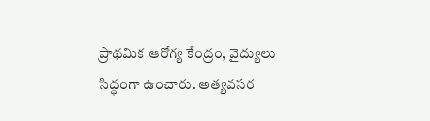ప్రాథమిక ఆరోగ్య కేంద్రం, వైద్యులు సిద్ధంగా ఉంచారు. అత్యవసర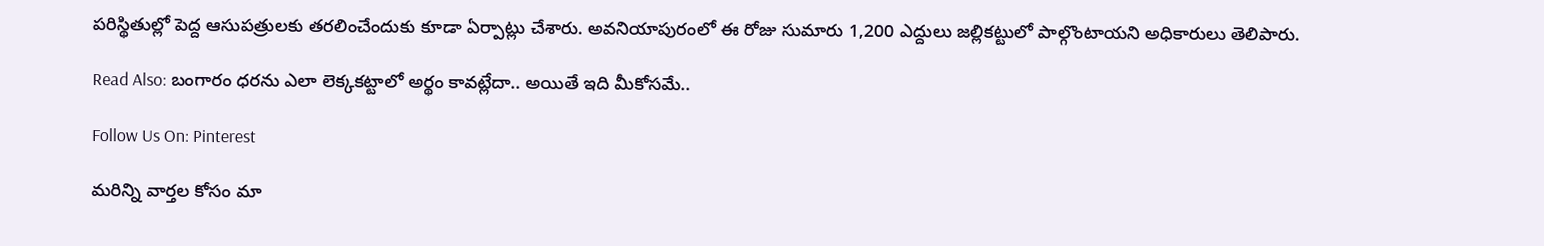పరిస్థితుల్లో పెద్ద ఆసుపత్రులకు తరలించేందుకు కూడా ఏర్పాట్లు చేశారు. అవ‌నియాపురంలో ఈ రోజు సుమారు 1,200 ఎద్దులు జ‌ల్లిక‌ట్టులో పాల్గొంటాయ‌ని అధికారులు తెలిపారు.

Read Also: బంగారం ధరను ఎలా లెక్కకట్టాలో అర్థం కావట్లేదా.. అయితే ఇది మీకోసమే..

Follow Us On: Pinterest

మ‌రిన్ని వార్త‌ల కోసం మా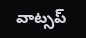వాట్స‌ప్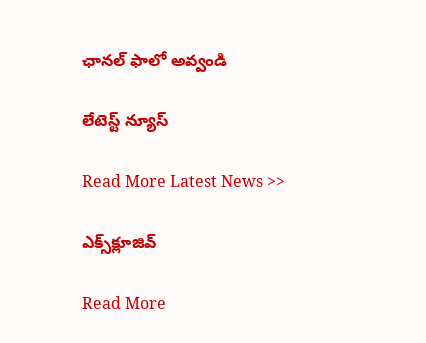ఛాన‌ల్ ఫాలో అవ్వండి

లేటెస్ట్ న్యూస్‌

Read More Latest News >>

ఎక్స్‌క్లూజివ్‌

Read More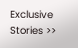Exclusive Stories >>